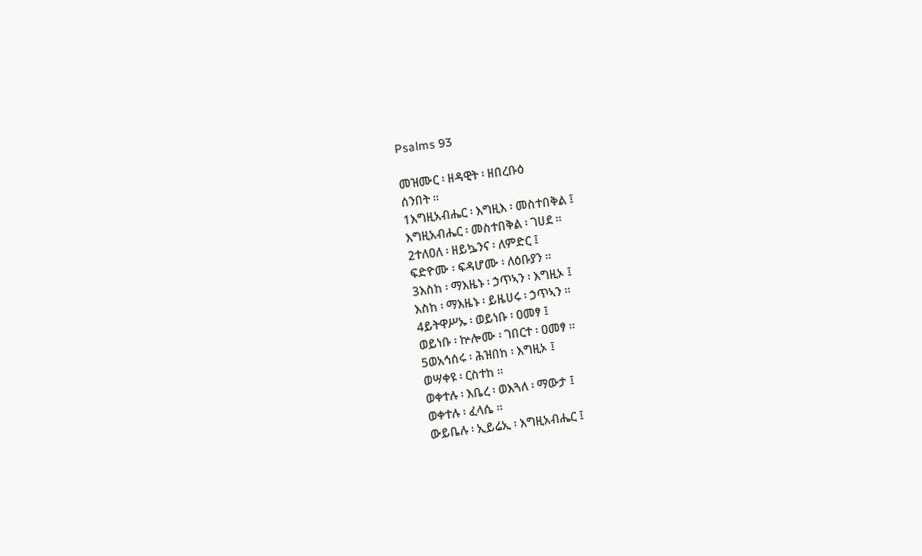Psalms 93

መዝሙር ፡ ዘዳዊት ፡ ዘበረቡዕ
ሰንበት ።
1እግዚአብሔር ፡ እግዚእ ፡ መስተበቅል ፤
እግዚአብሔር ፡ መስተበቅል ፡ ገሀደ ።
2ተለዐለ ፡ ዘይኴንና ፡ ለምድር ፤
ፍድዮሙ ፡ ፍዳሆሙ ፡ ለዕቡያን ።
3እስከ ፡ ማእዜኑ ፡ ኃጥኣን ፡ እግዚኦ ፤
እስከ ፡ ማእዜኑ ፡ ይዜሀሩ ፡ ኃጥኣን ።
4ይትዋሥኡ ፡ ወይነቡ ፡ ዐመፃ ፤
ወይነቡ ፡ ኵሎሙ ፡ ገበርተ ፡ ዐመፃ ።
5ወአኅሰሩ ፡ ሕዝበከ ፡ እግዚኦ ፤
ወሣቀዩ ፡ ርስተከ ።
ወቀተሉ ፡ እቤረ ፡ ወእጓለ ፡ ማውታ ፤
ወቀተሉ ፡ ፈላሴ ።
ውይቤሉ ፡ ኢይሬኢ ፡ እግዚአብሔር ፤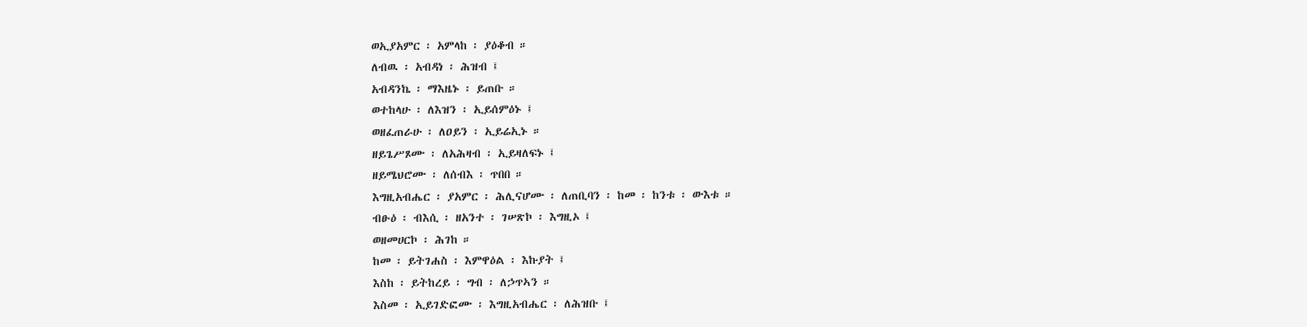ወኢያአምር ፡ አምላከ ፡ ያዕቆብ ።
ለብዉ ፡ አብዳነ ፡ ሕዝብ ፤
አብዳንኬ ፡ ማእዜኑ ፡ ይጠቡ ።
ወተከላሁ ፡ ለእዝን ፡ ኢይሰምዕኑ ፤
ወዘፈጠራሁ ፡ ለዐይን ፡ ኢይሬኢኑ ።
ዘይጌሥጾሙ ፡ ለአሕዛብ ፡ ኢይዛለፍኑ ፤
ዘይሜህሮሙ ፡ ለሰብእ ፡ ጥበበ ።
እግዚአብሔር ፡ ያአምር ፡ ሕሊናሆሙ ፡ ለጠቢባን ፡ ከመ ፡ ከንቱ ፡ ውእቱ ።
ብፁዕ ፡ ብእሲ ፡ ዘአንተ ፡ ገሠጽኮ ፡ እግዚኦ ፤
ወዘመሀርኮ ፡ ሕገከ ።
ከመ ፡ ይትገሐስ ፡ እምዋዕል ፡ እኩያት ፤
እስከ ፡ ይትከረይ ፡ ግብ ፡ ለኃጥኣን ።
እስመ ፡ ኢይገድፎሙ ፡ እግዚአብሔር ፡ ለሕዝቡ ፤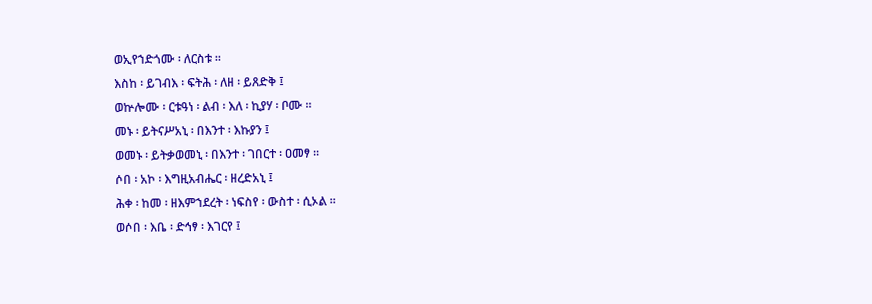ወኢየኀድጎሙ ፡ ለርስቱ ።
እስከ ፡ ይገብእ ፡ ፍትሕ ፡ ለዘ ፡ ይጸድቅ ፤
ወኵሎሙ ፡ ርቱዓነ ፡ ልብ ፡ እለ ፡ ኪያሃ ፡ ቦሙ ።
መኑ ፡ ይትናሥአኒ ፡ በእንተ ፡ እኩያን ፤
ወመኑ ፡ ይትቃወመኒ ፡ በእንተ ፡ ገበርተ ፡ ዐመፃ ።
ሶበ ፡ አኮ ፡ እግዚአብሔር ፡ ዘረድአኒ ፤
ሕቀ ፡ ከመ ፡ ዘእምኀደረት ፡ ነፍስየ ፡ ውስተ ፡ ሲኦል ።
ወሶበ ፡ እቤ ፡ ድኅፃ ፡ እገርየ ፤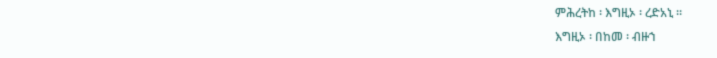ምሕረትከ ፡ እግዚኦ ፡ ረድአኒ ።
እግዚኦ ፡ በከመ ፡ ብዙኀ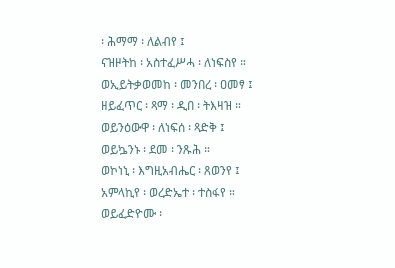፡ ሕማማ ፡ ለልብየ ፤
ናዝዞትከ ፡ አስተፈሥሓ ፡ ለነፍስየ ።
ወኢይትቃወመከ ፡ መንበረ ፡ ዐመፃ ፤
ዘይፈጥር ፡ ጻማ ፡ ዲበ ፡ ትእዛዝ ።
ወይንዕውዋ ፡ ለነፍሰ ፡ ጻድቅ ፤
ወይኴንኑ ፡ ደመ ፡ ንጹሕ ።
ወኮነኒ ፡ እግዚአብሔር ፡ ጸወንየ ፤
አምላኪየ ፡ ወረድኤተ ፡ ተስፋየ ።
ወይፈድዮሙ ፡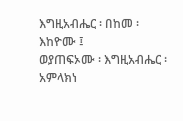እግዚአብሔር ፡ በከመ ፡ እከዮሙ ፤
ወያጠፍኦሙ ፡ እግዚአብሔር ፡ አምላክነ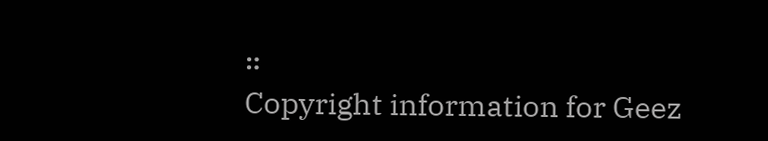።
Copyright information for Geez